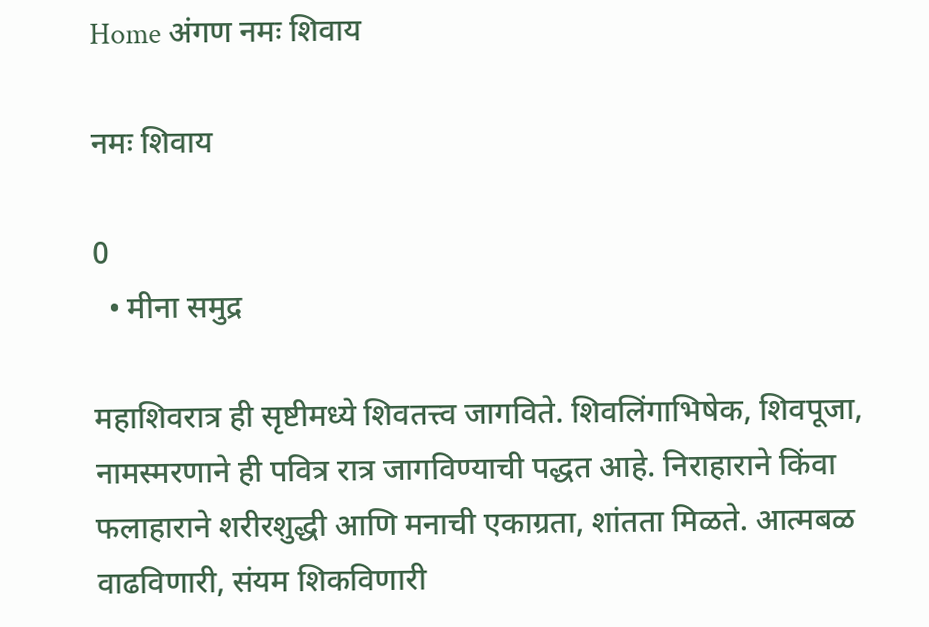Home अंगण नमः शिवाय

नमः शिवाय

0
  • मीना समुद्र

महाशिवरात्र ही सृष्टीमध्ये शिवतत्त्व जागविते. शिवलिंगाभिषेक, शिवपूजा, नामस्मरणाने ही पवित्र रात्र जागविण्याची पद्धत आहे. निराहाराने किंवा फलाहाराने शरीरशुद्धी आणि मनाची एकाग्रता, शांतता मिळते. आत्मबळ वाढविणारी, संयम शिकविणारी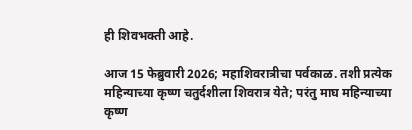ही शिवभक्ती आहे.

आज 15 फेब्रुवारी 2026; महाशिवरात्रीचा पर्वकाळ. तशी प्रत्येक महिन्याच्या कृष्ण चतुर्दशीला शिवरात्र येते; परंतु माघ महिन्याच्या कृष्ण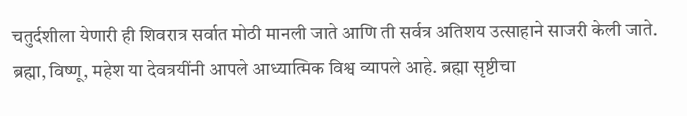चतुर्दशीला येणारी ही शिवरात्र सर्वात मोठी मानली जाते आणि ती सर्वत्र अतिशय उत्साहाने साजरी केली जाते.
ब्रह्मा, विष्णू, महेश या देवत्रयींनी आपले आध्यात्मिक विश्व व्यापले आहे. ब्रह्मा सृष्टीचा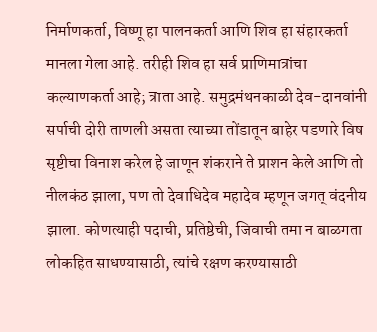निर्माणकर्ता, विष्णू हा पालनकर्ता आणि शिव हा संहारकर्ता मानला गेला आहे. तरीही शिव हा सर्व प्राणिमात्रांचा कल्याणकर्ता आहे; त्राता आहे. समुद्रमंथनकाळी देव-दानवांनी सर्पाची दोरी ताणली असता त्याच्या तोंडातून बाहेर पडणारे विष सृष्टीचा विनाश करेल हे जाणून शंकराने ते प्राशन केले आणि तो नीलकंठ झाला, पण तो देवाधिदेव महादेव म्हणून जगत्‌‍ वंदनीय झाला. कोणत्याही पदाची, प्रतिष्ठेची, जिवाची तमा न बाळगता लोकहित साधण्यासाठी, त्यांचे रक्षण करण्यासाठी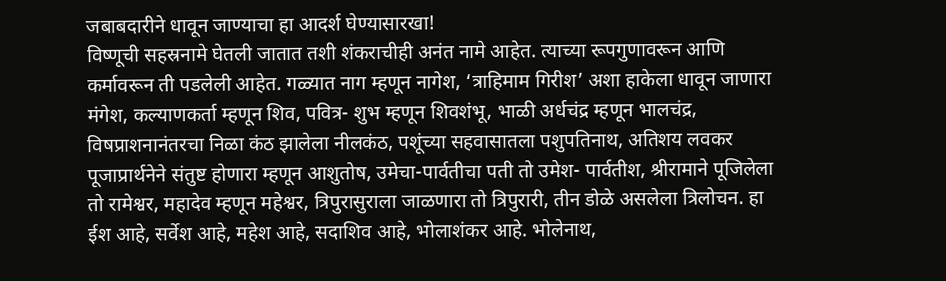जबाबदारीने धावून जाण्याचा हा आदर्श घेण्यासारखा!
विष्णूची सहस्रनामे घेतली जातात तशी शंकराचीही अनंत नामे आहेत. त्याच्या रूपगुणावरून आणि कर्मावरून ती पडलेली आहेत. गळ्यात नाग म्हणून नागेश, ‘त्राहिमाम गिरीश’ अशा हाकेला धावून जाणारा मंगेश, कल्याणकर्ता म्हणून शिव, पवित्र- शुभ म्हणून शिवशंभू, भाळी अर्धचंद्र म्हणून भालचंद्र, विषप्राशनानंतरचा निळा कंठ झालेला नीलकंठ, पशूंच्या सहवासातला पशुपतिनाथ, अतिशय लवकर पूजाप्रार्थनेने संतुष्ट होणारा म्हणून आशुतोष, उमेचा-पार्वतीचा पती तो उमेश- पार्वतीश, श्रीरामाने पूजिलेला तो रामेश्वर, महादेव म्हणून महेश्वर, त्रिपुरासुराला जाळणारा तो त्रिपुरारी, तीन डोळे असलेला त्रिलोचन. हा ईश आहे, सर्वेश आहे, महेश आहे, सदाशिव आहे, भोलाशंकर आहे. भोलेनाथ,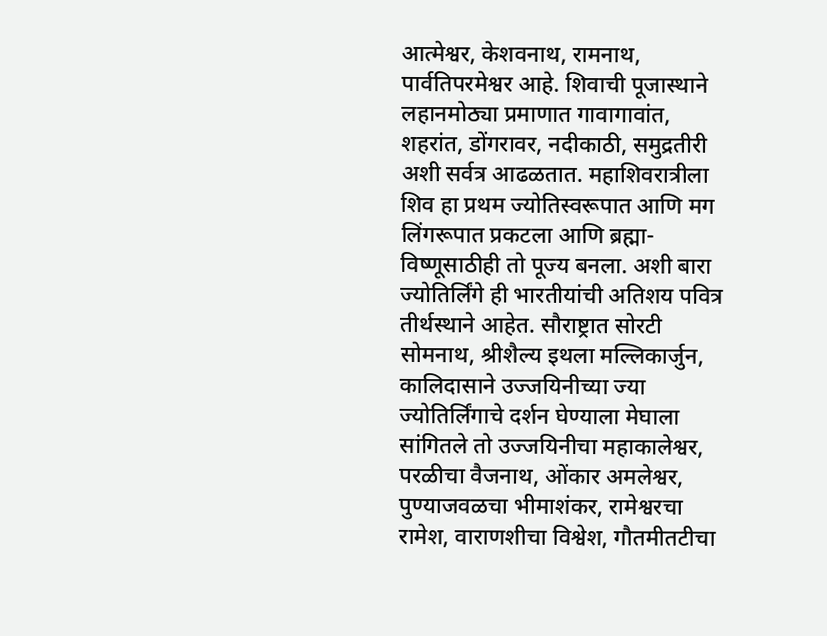आत्मेश्वर, केशवनाथ, रामनाथ, पार्वतिपरमेश्वर आहे. शिवाची पूजास्थाने लहानमोठ्या प्रमाणात गावागावांत, शहरांत, डोंगरावर, नदीकाठी, समुद्रतीरी अशी सर्वत्र आढळतात. महाशिवरात्रीला शिव हा प्रथम ज्योतिस्वरूपात आणि मग लिंगरूपात प्रकटला आणि ब्रह्मा-विष्णूसाठीही तो पूज्य बनला. अशी बारा ज्योतिर्लिंगे ही भारतीयांची अतिशय पवित्र तीर्थस्थाने आहेत. सौराष्ट्रात सोरटी सोमनाथ, श्रीशैल्य इथला मल्लिकार्जुन, कालिदासाने उज्जयिनीच्या ज्या ज्योतिर्लिंगाचे दर्शन घेण्याला मेघाला सांगितले तो उज्जयिनीचा महाकालेश्वर, परळीचा वैजनाथ, ओंकार अमलेश्वर, पुण्याजवळचा भीमाशंकर, रामेश्वरचा रामेश, वाराणशीचा विश्वेश, गौतमीतटीचा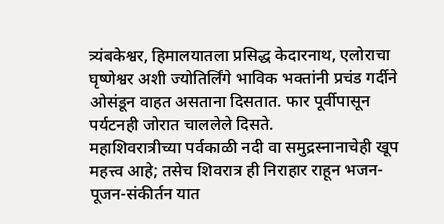त्र्यंबकेश्वर, हिमालयातला प्रसिद्ध केदारनाथ, एलोराचा घृष्णेश्वर अशी ज्योतिर्लिंगे भाविक भक्तांनी प्रचंड गर्दीने ओसंडून वाहत असताना दिसतात. फार पूर्वीपासून पर्यटनही जोरात चाललेले दिसते.
महाशिवरात्रीच्या पर्वकाळी नदी वा समुद्रस्नानाचेही खूप महत्त्व आहे; तसेच शिवरात्र ही निराहार राहून भजन-पूजन-संकीर्तन यात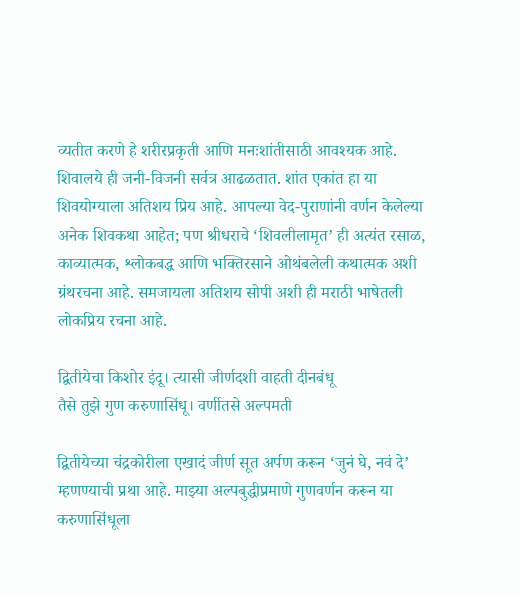व्यतीत करणे हे शरीरप्रकृती आणि मनःशांतीसाठी आवश्यक आहे. शिवालये ही जनी-विजनी सर्वत्र आढळतात. शांत एकांत हा या शिवयोग्याला अतिशय प्रिय आहे. आपल्या वेद-पुराणांनी वर्णन केलेल्या अनेक शिवकथा आहेत; पण श्रीधराचे ‘शिवलीलामृत’ ही अत्यंत रसाळ, काव्यात्मक, श्लोकबद्ध आणि भक्तिरसाने ओथंबलेली कथात्मक अशी ग्रंथरचना आहे. समजायला अतिशय सोपी अशी ही मराठी भाषेतली लोकप्रिय रचना आहे.

द्वितीयेचा किशोर इंदू। त्यासी जीर्णदशी वाहती दीनबंधू
तैसे तुझे गुण करुणासिंधू। वर्णीतसे अल्पमती

द्वितीयेच्या चंद्रकोरीला एखादं जीर्ण सूत अर्पण करून ‘जुनं घे, नवं दे’ म्हणण्याची प्रथा आहे. माझ्या अल्पबुद्धीप्रमाणे गुणवर्णन करून या करुणासिंधूला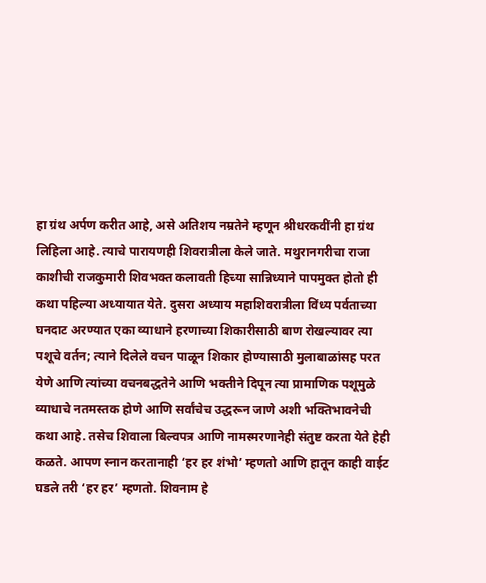हा ग्रंथ अर्पण करीत आहे, असे अतिशय नम्रतेने म्हणून श्रीधरकवींनी हा ग्रंथ लिहिला आहे. त्याचे पारायणही शिवरात्रीला केले जाते. मथुरानगरीचा राजा काशीची राजकुमारी शिवभक्त कलावती हिच्या सान्निध्याने पापमुक्त होतो ही कथा पहिल्या अध्यायात येते. दुसरा अध्याय महाशिवरात्रीला विंध्य पर्वताच्या घनदाट अरण्यात एका व्याधाने हरणाच्या शिकारीसाठी बाण रोखल्यावर त्या पशूचे वर्तन; त्याने दिलेले वचन पाळून शिकार होण्यासाठी मुलाबाळांसह परत येणे आणि त्यांच्या वचनबद्धतेने आणि भक्तीने दिपून त्या प्रामाणिक पशूमुळे व्याधाचे नतमस्तक होणे आणि सर्वांचेच उद्धरून जाणे अशी भक्तिभावनेची कथा आहे. तसेच शिवाला बिल्वपत्र आणि नामस्मरणानेही संतुष्ट करता येते हेही कळते. आपण स्नान करतानाही ‘हर हर शंभो’ म्हणतो आणि हातून काही वाईट घडले तरी ‘हर हर’ म्हणतो. शिवनाम हे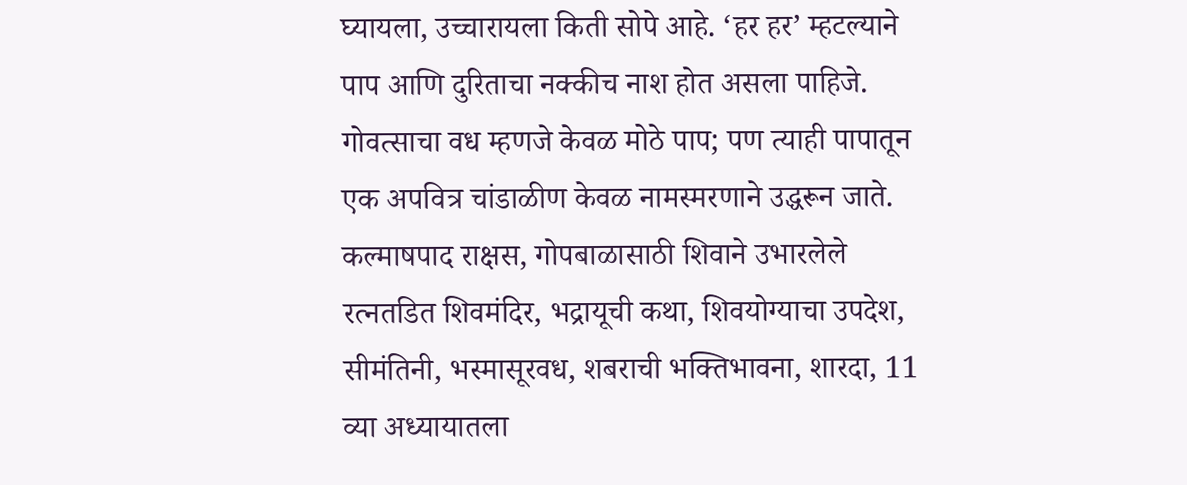घ्यायला, उच्चारायला किती सोपे आहे. ‘हर हर’ म्हटल्याने पाप आणि दुरिताचा नक्कीच नाश होत असला पाहिजे. गोवत्साचा वध म्हणजे केवळ मोठे पाप; पण त्याही पापातून एक अपवित्र चांडाळीण केवळ नामस्मरणाने उद्धरून जाते. कल्माषपाद राक्षस, गोपबाळासाठी शिवाने उभारलेले रत्नतडित शिवमंदिर, भद्रायूची कथा, शिवयोग्याचा उपदेश, सीमंतिनी, भस्मासूरवध, शबराची भक्तिभावना, शारदा, 11 व्या अध्यायातला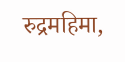रुद्रमहिमा,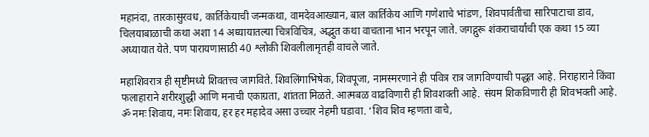महानंदा, तारकासुरवध, कार्तिकेयाची जन्मकथा, वामदेवआख्यान, बाल कार्तिकेय आणि गणेशाचे भांडण, शिवपार्वतीचा सारिपाटाचा डाव, चिलयाबाळाची कथा अशा 14 अध्यायातल्या चित्रविचित्र, अद्भुत कथा वाचताना भान भरपून जाते. जगद्गुरू शंकराचार्यांची एक कथा 15 व्या अध्यायात येते. पण पारायणासाठी 40 श्लोकी शिवलीलामृतही वाचले जाते.

महाशिवरात्र ही सृष्टीमध्ये शिवतत्त्व जागविते. शिवलिंगाभिषेक, शिवपूजा, नामस्मरणाने ही पवित्र रात्र जागविण्याची पद्धत आहे. निराहाराने किंवा फलाहाराने शरीरशुद्धी आणि मनाची एकाग्रता, शांतता मिळते. आत्मबळ वाढविणारी ही शिवशक्ती आहे. संयम शिकविणारी ही शिवभक्ती आहे. ॐ नमः शिवाय, नमः शिवाय, हर हर महादेव असा उच्चार नेहमी घडावा. ‘शिव शिव म्हणता वाचे,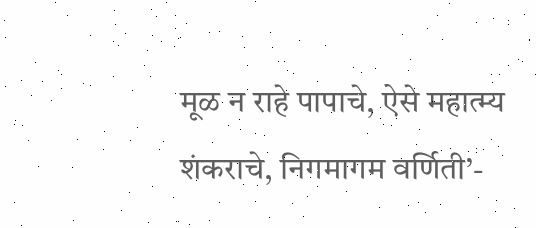मूळ न राहे पापाचे, ऐसे महात्म्य शंकराचे, निगमागम वर्णिती’-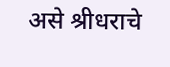असे श्रीधराचे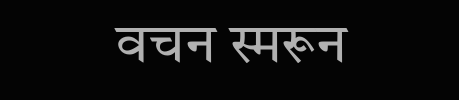वचन स्मरून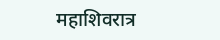महाशिवरात्र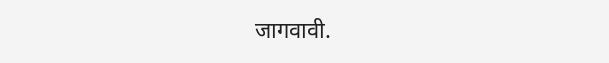जागवावी.